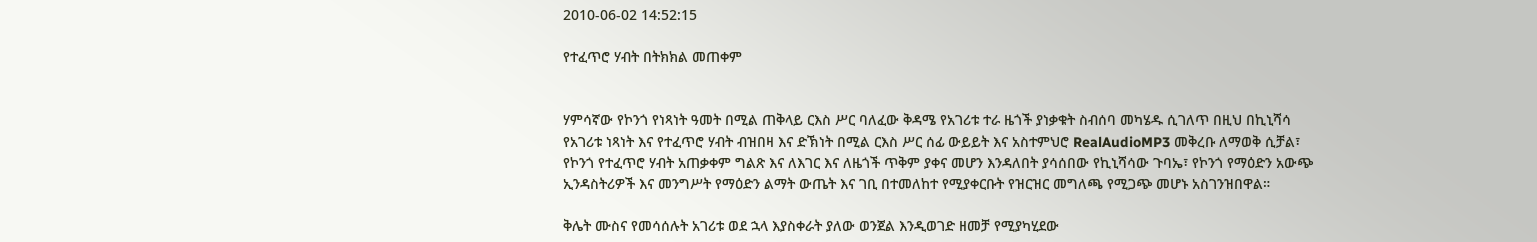2010-06-02 14:52:15

የተፈጥሮ ሃብት በትክክል መጠቀም


ሃምሳኛው የኮንጎ የነጻነት ዓመት በሚል ጠቅላይ ርእስ ሥር ባለፈው ቅዳሜ የአገሪቱ ተራ ዜጎች ያነቃቁት ስብሰባ መካሄዱ ሲገለጥ በዚህ በኪኒሻሳ የአገሪቱ ነጻነት እና የተፈጥሮ ሃብት ብዝበዛ እና ድኽነት በሚል ርእስ ሥር ሰፊ ውይይት እና አስተምህሮ RealAudioMP3 መቅረቡ ለማወቅ ሲቻል፣ የኮንጎ የተፈጥሮ ሃብት አጠቃቀም ግልጽ እና ለእገር እና ለዜጎች ጥቅም ያቀና መሆን እንዳለበት ያሳሰበው የኪኒሻሳው ጉባኤ፣ የኮንጎ የማዕድን አውጭ ኢንዳስትሪዎች እና መንግሥት የማዕድን ልማት ውጤት እና ገቢ በተመለከተ የሚያቀርቡት የዝርዝር መግለጫ የሚጋጭ መሆኑ አስገንዝበዋል።

ቅሌት ሙስና የመሳሰሉት አገሪቱ ወደ ኋላ እያስቀራት ያለው ወንጀል እንዲወገድ ዘመቻ የሚያካሂደው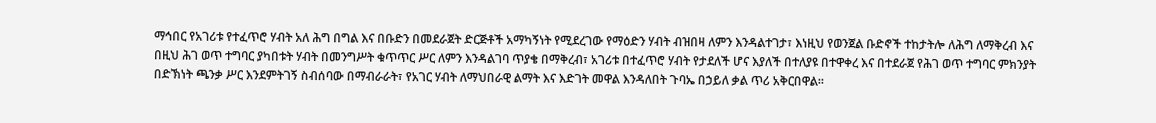ማኅበር የአገሪቱ የተፈጥሮ ሃብት አለ ሕግ በግል እና በቡድን በመደራጀት ድርጅቶች አማካኝነት የሚደረገው የማዕድን ሃብት ብዝበዛ ለምን እንዳልተገታ፣ እነዚህ የወንጀል ቡድኖች ተከታትሎ ለሕግ ለማቅረብ እና በዚህ ሕገ ወጥ ተግባር ያካበቱት ሃብት በመንግሥት ቁጥጥር ሥር ለምን እንዳልገባ ጥያቄ በማቅረብ፣ አገሪቱ በተፈጥሮ ሃብት የታደለች ሆና እያለች በተለያዩ በተዋቀረ እና በተደራጀ የሕገ ወጥ ተግባር ምክንያት በድኽነት ጫንቃ ሥር እንደምትገኝ ስብሰባው በማብራራት፣ የአገር ሃብት ለማህበራዊ ልማት እና እድገት መዋል እንዳለበት ጉባኤ በኃይለ ቃል ጥሪ አቅርበዋል።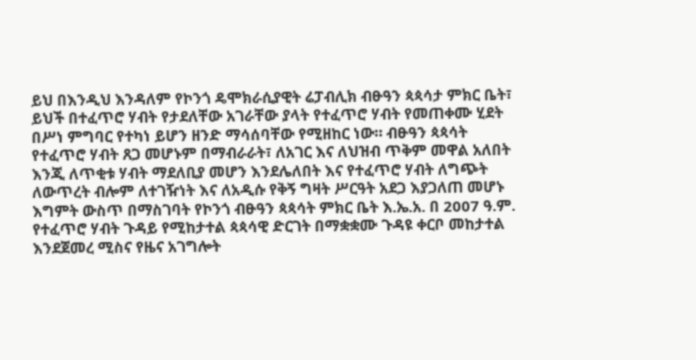ይህ በእንዲህ እንዳለም የኮንጎ ዴሞክራሲያዊት ሬፓብሊክ ብፁዓን ጳጳሳታ ምክር ቤት፣ ይህች በተፈጥሮ ሃብት የታደለቸው አገራቸው ያላት የተፈጥሮ ሃብት የመጠቀሙ ሂደት በሥነ ምግባር የተካነ ይሆን ዘንድ ማሳሰባቸው የሚዘከር ነው። ብፁዓን ጳጳሳት የተፈጥሮ ሃብት ጸጋ መሆኑም በማብራራት፣ ለአገር እና ለህዝብ ጥቅም መዋል አለበት እንጂ ለጥቂቱ ሃብት ማደለቢያ መሆን እንደሌለበት እና የተፈጥሮ ሃብት ለግጭት ለውጥረት ብሎም ለተገዥነት እና ለአዲሱ የቅኝ ግዛት ሥርዓት አደጋ እያጋለጠ መሆኑ እግምት ውስጥ በማስገባት የኮንጎ ብፁዓን ጳጳሳት ምክር ቤት እ.ኤ.አ. በ 2007 ዓ.ም. የተፈጥሮ ሃብት ጉዳይ የሚከታተል ጳጳሳዊ ድርገት በማቋቋሙ ጉዳዩ ቀርቦ መከታተል እንደጀመረ ሚስና የዜና አገግሎት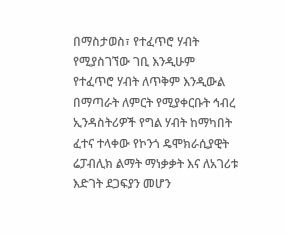በማስታወስ፣ የተፈጥሮ ሃብት የሚያስገኘው ገቢ እንዲሁም የተፈጥሮ ሃብት ለጥቅም እንዲውል በማጣራት ለምርት የሚያቀርቡት ኅብረ ኢንዳስትሪዎች የግል ሃብት ከማካበት ፈተና ተላቀው የኮንጎ ዴሞክራሲያዊት ሬፓብሊክ ልማት ማነቃቃት እና ለአገሪቱ እድገት ደጋፍያን መሆን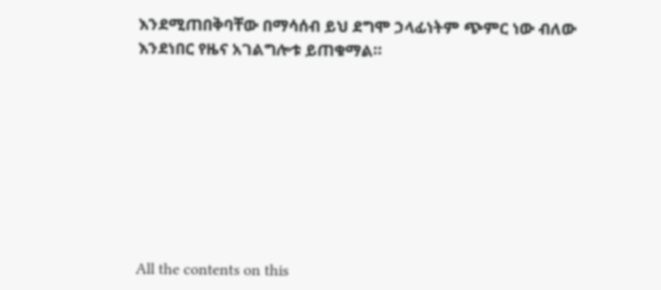እንደሚጠበቅባቸው በማሳሰብ ይህ ደግሞ ኃላፊነትም ጭምር ነው ብለው እንደነበር የዜና አገልግሎቱ ይጠቁማል።








All the contents on this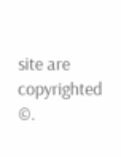site are copyrighted ©.